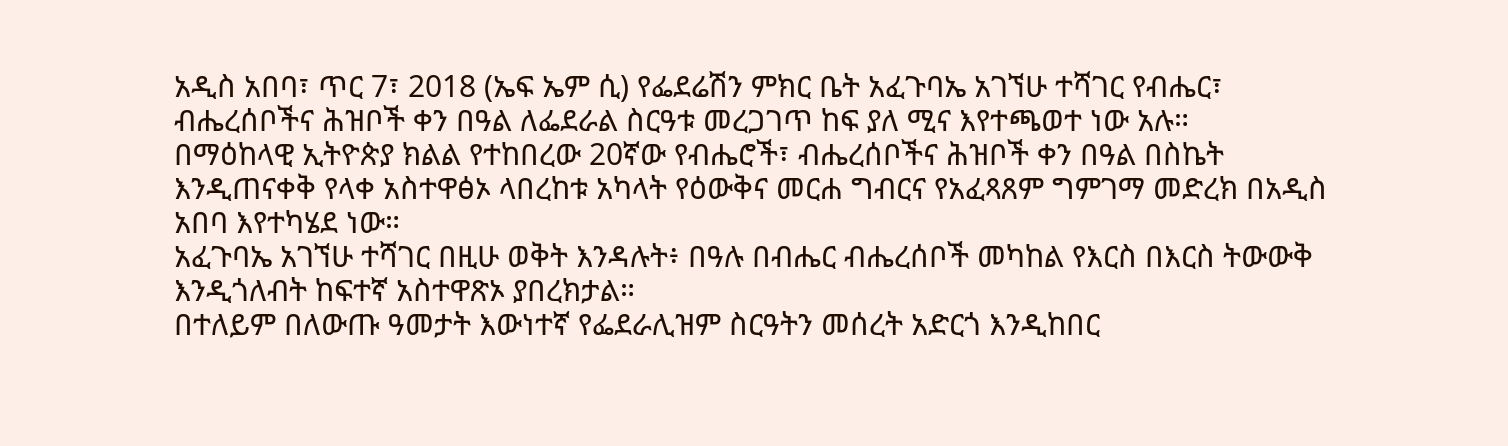አዲስ አበባ፣ ጥር 7፣ 2018 (ኤፍ ኤም ሲ) የፌደሬሽን ምክር ቤት አፈጉባኤ አገኘሁ ተሻገር የብሔር፣ ብሔረሰቦችና ሕዝቦች ቀን በዓል ለፌደራል ስርዓቱ መረጋገጥ ከፍ ያለ ሚና እየተጫወተ ነው አሉ።
በማዕከላዊ ኢትዮጵያ ክልል የተከበረው 20ኛው የብሔሮች፣ ብሔረሰቦችና ሕዝቦች ቀን በዓል በስኬት እንዲጠናቀቅ የላቀ አስተዋፅኦ ላበረከቱ አካላት የዕውቅና መርሐ ግብርና የአፈጻጸም ግምገማ መድረክ በአዲስ አበባ እየተካሄደ ነው።
አፈጉባኤ አገኘሁ ተሻገር በዚሁ ወቅት እንዳሉት፥ በዓሉ በብሔር ብሔረሰቦች መካከል የእርስ በእርስ ትውውቅ እንዲጎለብት ከፍተኛ አስተዋጽኦ ያበረክታል።
በተለይም በለውጡ ዓመታት እውነተኛ የፌደራሊዝም ስርዓትን መሰረት አድርጎ እንዲከበር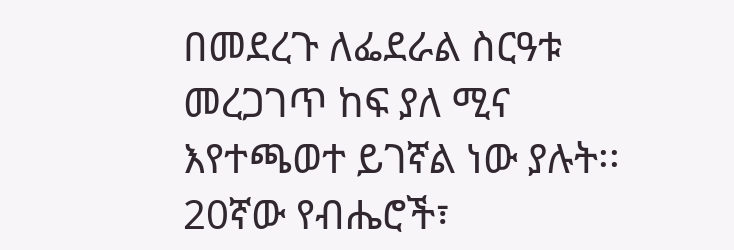በመደረጉ ለፌደራል ስርዓቱ መረጋገጥ ከፍ ያለ ሚና እየተጫወተ ይገኛል ነው ያሉት፡፡
20ኛው የብሔሮች፣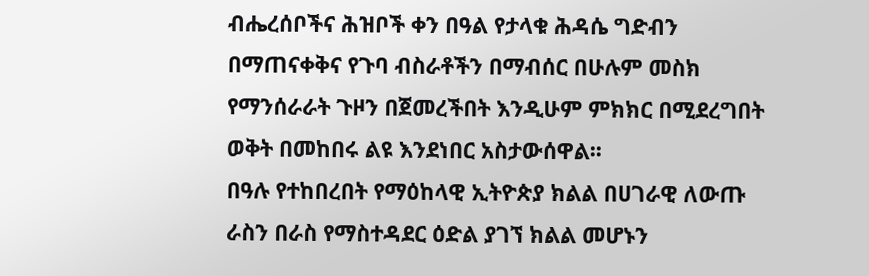ብሔረሰቦችና ሕዝቦች ቀን በዓል የታላቁ ሕዳሴ ግድብን በማጠናቀቅና የጉባ ብስራቶችን በማብሰር በሁሉም መስክ የማንሰራራት ጉዞን በጀመረችበት እንዲሁም ምክክር በሚደረግበት ወቅት በመከበሩ ልዩ እንደነበር አስታውሰዋል፡፡
በዓሉ የተከበረበት የማዕከላዊ ኢትዮጵያ ክልል በሀገራዊ ለውጡ ራስን በራስ የማስተዳደር ዕድል ያገኘ ክልል መሆኑን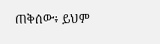ጠቅሰው፥ ይህም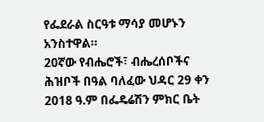የፌደራል ስርዓቱ ማሳያ መሆኑን አንስተዋል።
20ኛው የብሔሮች፣ ብሔረሰቦችና ሕዝቦች በዓል ባለፈው ህዳር 29 ቀን 2018 ዓ.ም በፌዴሬሽን ምክር ቤት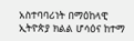አስተባባሪነት በማዕከላዊ ኢትዮጵያ ክልል ሆሳዕና ከተማ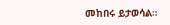መከበሩ ይታወሳል።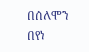በሰለሞን በየነ